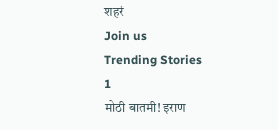शहरं
Join us
Trending Stories
1
मोठी बातमी! इराण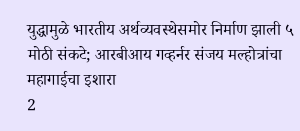युद्धामुळे भारतीय अर्थव्यवस्थेसमोर निर्माण झाली ५ मोठी संकटे; आरबीआय गव्हर्नर संजय मल्होत्रांचा महागाईचा इशारा
2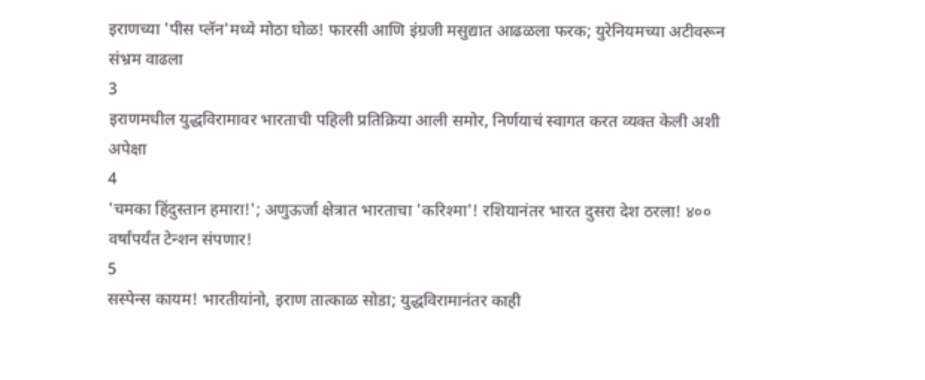इराणच्या 'पीस प्लॅन'मध्ये मोठा घोळ! फारसी आणि इंग्रजी मसुद्यात आढळला फरक; युरेनियमच्या अटीवरून संभ्रम वाढला
3
इराणमधील युद्धविरामावर भारताची पहिली प्रतिक्रिया आली समोर, निर्णयाचं स्वागत करत व्यक्त केली अशी अपेक्षा
4
'चमका हिंदुस्तान हमारा!'; अणुऊर्जा क्षेत्रात भारताचा 'करिश्मा'! रशियानंतर भारत दुसरा देश ठरला! ४०० वर्षांपर्यंत टेन्शन संपणार!
5
सस्पेन्स कायम! भारतीयांनो, इराण तात्काळ सोडा; युद्धविरामानंतर काही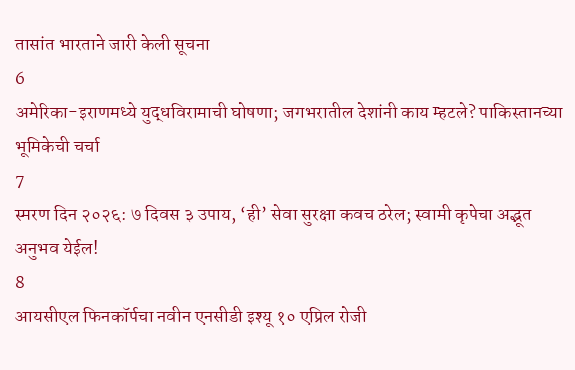तासांत भारताने जारी केली सूचना
6
अमेरिका-इराणमध्ये युद्धविरामाची घोषणा; जगभरातील देशांनी काय म्हटले? पाकिस्तानच्या भूमिकेची चर्चा
7
स्मरण दिन २०२६: ७ दिवस ३ उपाय, ‘ही’ सेवा सुरक्षा कवच ठरेल; स्वामी कृपेचा अद्भूत अनुभव येईल!
8
आयसीएल फिनकॉर्पचा नवीन एनसीडी इश्यू १० एप्रिल रोजी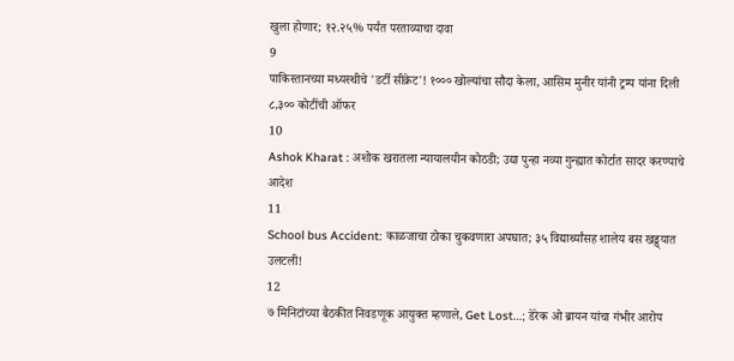खुला होणार; १२.२५% पर्यंत परताव्याचा दावा
9
पाकिस्तानच्या मध्यस्थीचे 'डर्टी सीक्रेट'! १००० खोल्यांचा सौदा केला, आसिम मुनीर यांनी ट्रम्प यांना दिली ८,३०० कोटींची ऑफर
10
Ashok Kharat : अशोक खरातला न्यायालयीन कोठडी; उद्या पुन्हा नव्या गुन्ह्यात कोर्टात सादर करण्याचे आदेश
11
School bus Accident: काळजाचा ठोका चुकवणारा अपघात; ३५ विद्यार्थ्यांसह शालेय बस खड्ड्यात उलटली!
12
७ मिनिटांच्या बैठकीत निवडणूक आयुक्त म्हणाले, Get Lost...; डेरेक ओ ब्रायन यांचा गंभीर आरोप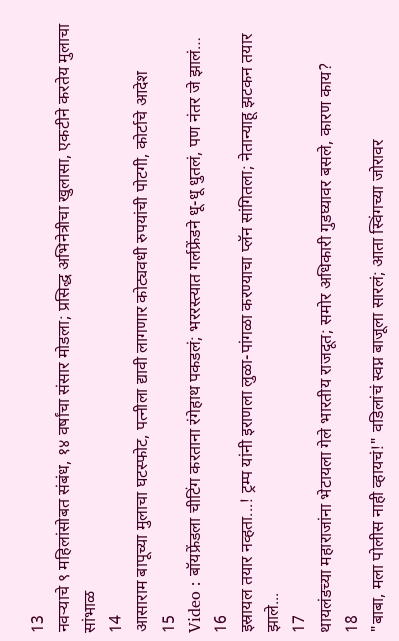13
नवऱ्याचे ९ महिलांसोबत संबंध, १४ वर्षांचा संसार मोडला; प्रसिद्ध अभिनेत्रीचा खुलासा, एकटीने करतेय मुलाचा सांभाळ
14
आसाराम बापूच्या मुलाचा घटस्फोट, पत्नीला द्यावी लागणार कोट्यवधी रुपयांची पोटगी, कोर्टाचे आदेश
15
Video : बॉयफ्रेंडला चीटिंग करताना रंगेहाथ पकडलं; भररस्त्यात गर्लफ्रेंडने धू-धू धुतलं, पण नंतर जे झालं…
16
इस्रायल तयार नव्हता...! ट्रम्प यांनी इराणला लुळा-पांगळा करण्याचा प्लॅन सांगितला; नेतान्याहू झटकन तयार झाले...
17
थायलंडच्या महाराजांना भेटायला गेले भारतीय राजदूत; समोर अधिकारी गुडघ्यावर बसले, कारण काय?
18
"बाबा, मला पोलीस नाही व्हायचं!" वडिलांचं स्वप्न बाजूला सारलं; आता स्विंगच्या जोरावर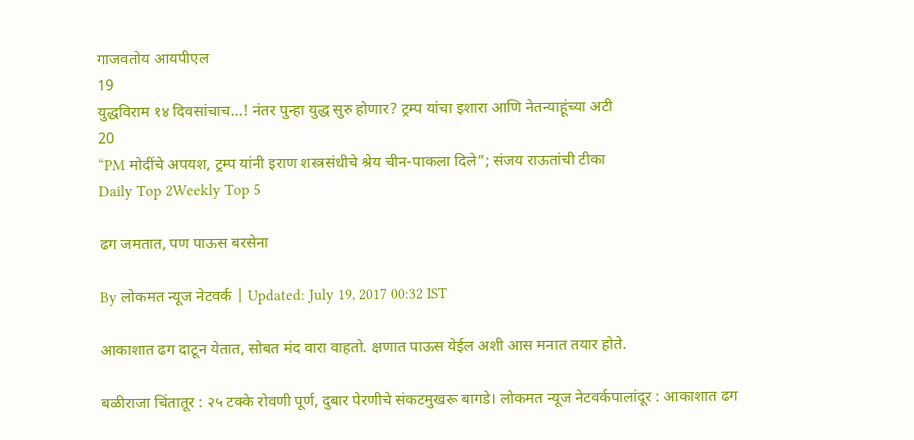गाजवतोय आयपीएल
19
युद्धविराम १४ दिवसांचाच...! नंतर पुन्हा युद्ध सुरु होणार? ट्रम्प यांचा इशारा आणि नेतन्याहूंच्या अटी
20
“PM मोदींचे अपयश, ट्रम्प यांनी इराण शस्त्रसंधीचे श्रेय चीन-पाकला दिले”; संजय राऊतांची टीका
Daily Top 2Weekly Top 5

ढग जमतात, पण पाऊस बरसेना

By लोकमत न्यूज नेटवर्क | Updated: July 19, 2017 00:32 IST

आकाशात ढग दाटून येतात, सोबत मंद वारा वाहतो. क्षणात पाऊस येईल अशी आस मनात तयार होते.

बळीराजा चिंतातूर : २५ टक्के रोवणी पूर्ण, दुबार पेरणीचे संकटमुखरू बागडे। लोकमत न्यूज नेटवर्कपालांदूर : आकाशात ढग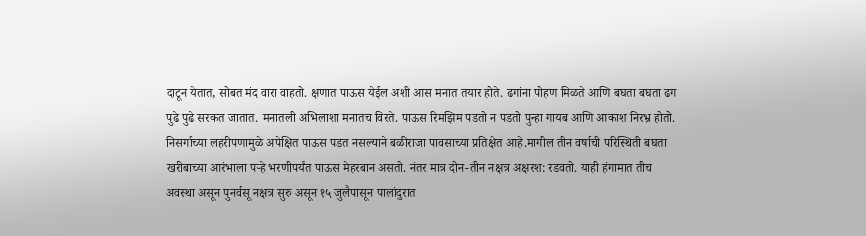दाटून येतात, सोबत मंद वारा वाहतो. क्षणात पाऊस येईल अशी आस मनात तयार होते. ढगांना पोहण मिळते आणि बघता बघता ढग पुढे पुढे सरकत जातात. मनातली अभिलाशा मनातच विरते. पाऊस रिमझिम पडतो न पडतो पुन्हा गायब आणि आकाश निरभ्र होतो. निसर्गाच्या लहरीपणामुळे अपेक्षित पाऊस पडत नसल्याने बळीराजा पावसाच्या प्रतिक्षेत आहे.मागील तीन वर्षाची परिस्थिती बघता खरीबाच्या आरंभाला पऱ्हे भरणीपर्यंत पाऊस मेहरबान असतो. नंतर मात्र दोन-तीन नक्षत्र अक्षरश: रडवतो. याही हंगामात तीच अवस्था असून पुनर्वसू नक्षत्र सुरु असून १५ जुलैपासून पालांदुरात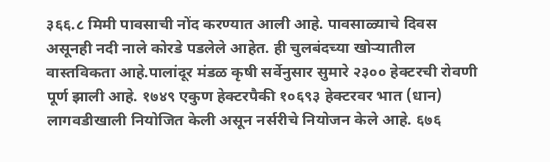३६६.८ मिमी पावसाची नोंद करण्यात आली आहे. पावसाळ्याचे दिवस असूनही नदी नाले कोरडे पडलेले आहेत. ही चुलबंदच्या खोऱ्यातील वास्तविकता आहे.पालांदूर मंडळ कृषी सर्वेनुसार सुमारे २३०० हेक्टरची रोवणी पूर्ण झाली आहे. १७४९ एकुण हेक्टरपैकी १०६९३ हेक्टरवर भात (धान) लागवडीखाली नियोजित केली असून नर्सरीचे नियोजन केले आहे. ६७६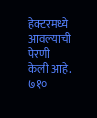हेक्टरमध्ये आवल्याची पेरणी केली आहे. ७१०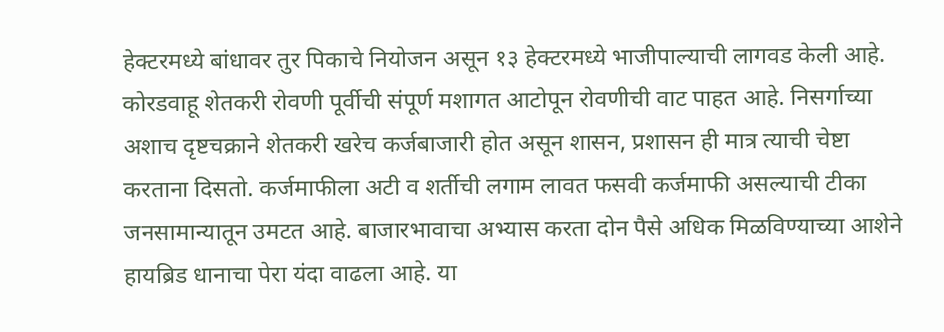हेक्टरमध्ये बांधावर तुर पिकाचे नियोजन असून १३ हेक्टरमध्ये भाजीपाल्याची लागवड केली आहे. कोरडवाहू शेतकरी रोवणी पूर्वीची संपूर्ण मशागत आटोपून रोवणीची वाट पाहत आहे. निसर्गाच्या अशाच दृष्टचक्राने शेतकरी खरेच कर्जबाजारी होत असून शासन, प्रशासन ही मात्र त्याची चेष्टा करताना दिसतो. कर्जमाफीला अटी व शर्तीची लगाम लावत फसवी कर्जमाफी असल्याची टीका जनसामान्यातून उमटत आहे. बाजारभावाचा अभ्यास करता दोन पैसे अधिक मिळविण्याच्या आशेने हायब्रिड धानाचा पेरा यंदा वाढला आहे. या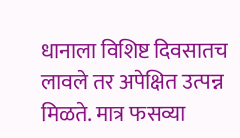धानाला विशिष्ट दिवसातच लावले तर अपेक्षित उत्पन्न मिळते. मात्र फसव्या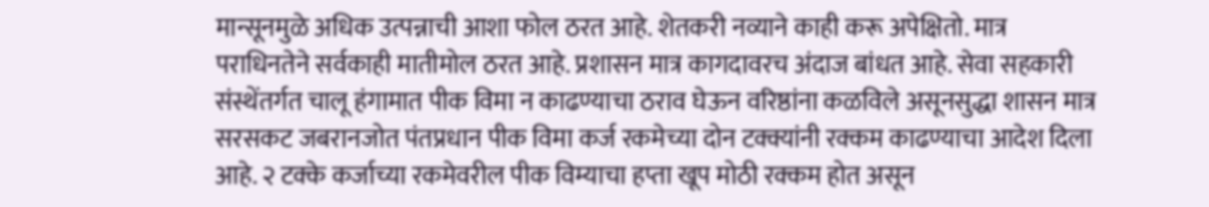मान्सूनमुळे अधिक उत्पन्नाची आशा फोल ठरत आहे. शेतकरी नव्याने काही करू अपेक्षितो. मात्र पराधिनतेने सर्वकाही मातीमोल ठरत आहे. प्रशासन मात्र कागदावरच अंदाज बांधत आहे. सेवा सहकारी संस्थेंतर्गत चालू हंगामात पीक विमा न काढण्याचा ठराव घेऊन वरिष्ठांना कळविले असूनसुद्धा शासन मात्र सरसकट जबरानजोत पंतप्रधान पीक विमा कर्ज रकमेच्या दोन टक्क्यांनी रक्कम काढण्याचा आदेश दिला आहे. २ टक्के कर्जाच्या रकमेवरील पीक विम्याचा हप्ता खूप मोठी रक्कम होत असून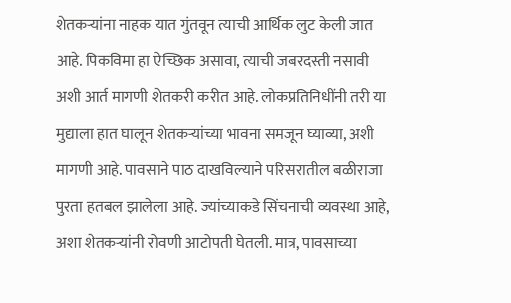शेतकऱ्यांना नाहक यात गुंतवून त्याची आर्थिक लुट केली जात आहे. पिकविमा हा ऐच्छिक असावा, त्याची जबरदस्ती नसावी अशी आर्त मागणी शेतकरी करीत आहे. लोकप्रतिनिधींनी तरी या मुद्याला हात घालून शेतकऱ्यांच्या भावना समजून घ्याव्या, अशी मागणी आहे. पावसाने पाठ दाखविल्याने परिसरातील बळीराजा पुरता हतबल झालेला आहे. ज्यांच्याकडे सिंचनाची व्यवस्था आहे, अशा शेतकऱ्यांनी रोवणी आटोपती घेतली. मात्र, पावसाच्या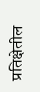प्रतिक्षेतील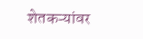शेतकऱ्यांवर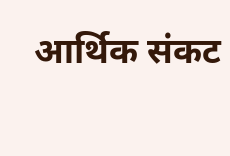आर्थिक संकट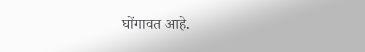घोंगावत आहे.